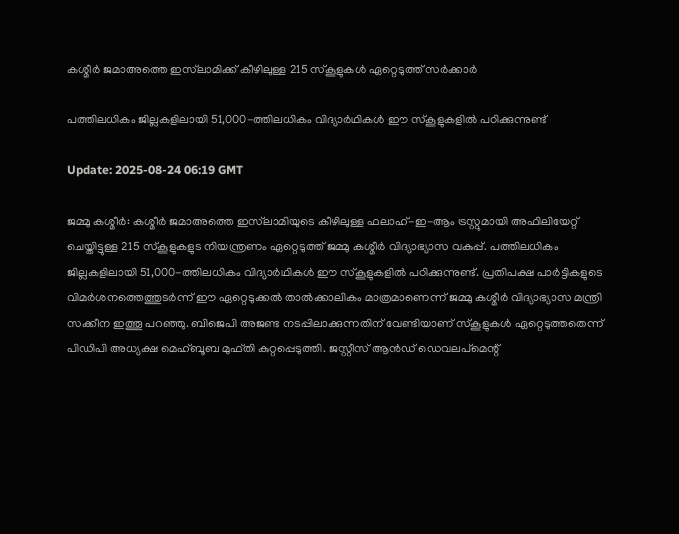കശ്മീർ ജമാഅത്തെ ഇസ്‌ലാമിക്ക് കീഴിലുള്ള 215 സ്കൂളുകൾ ഏറ്റെടുത്ത് സർക്കാർ

പത്തിലധികം ജില്ലകളിലായി 51,000-ത്തിലധികം വിദ്യാർഥികൾ ഈ സ്കൂളുകളിൽ പഠിക്കുന്നുണ്ട്

Update: 2025-08-24 06:19 GMT

ജമ്മു കശ്മീർ: കശ്മീർ ജമാഅത്തെ ഇസ്‌ലാമിയുടെ കീഴിലുള്ള ഫലാഹ്-ഇ-ആം ട്രസ്റ്റുമായി അഫിലിയേറ്റ് ചെയ്തിട്ടുള്ള 215 സ്കൂളുകളുട നിയന്ത്രണം ഏറ്റെടുത്ത് ജമ്മു കശ്മീർ വിദ്യാഭ്യാസ വകുപ്പ്. പത്തിലധികം ജില്ലകളിലായി 51,000-ത്തിലധികം വിദ്യാർഥികൾ ഈ സ്കൂളുകളിൽ പഠിക്കുന്നുണ്ട്. പ്രതിപക്ഷ പാർട്ടികളുടെ വിമർശനത്തെത്തുടർന്ന് ഈ ഏറ്റെടുക്കൽ താൽക്കാലികം മാത്രമാണെന്ന് ജമ്മു കശ്മീർ വിദ്യാഭ്യാസ മന്ത്രി സക്കീന ഇത്തൂ പറഞ്ഞു. ബിജെപി അജണ്ട നടപ്പിലാക്കുന്നതിന് വേണ്ടിയാണ് സ്കൂളുകൾ ഏറ്റെടുത്തതെന്ന് പിഡിപി അധ്യക്ഷ മെഹ്ബൂബ മുഫ്തി കുറ്റപ്പെടുത്തി. ജസ്റ്റീസ് ആൻഡ് ഡെവലപ്മെന്റ്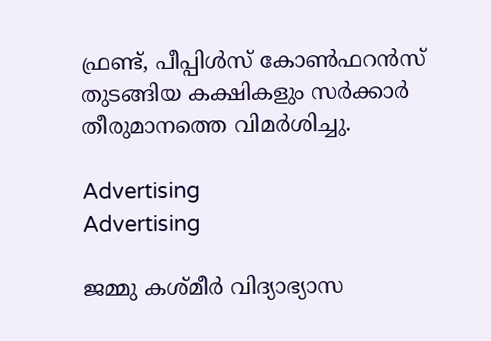ഫ്രണ്ട്, പീപ്പിൾസ് കോൺഫറൻസ് തുടങ്ങിയ കക്ഷികളും സർക്കാർ തീരുമാനത്തെ വിമർശിച്ചു.

Advertising
Advertising

ജമ്മു കശ്മീർ വിദ്യാഭ്യാസ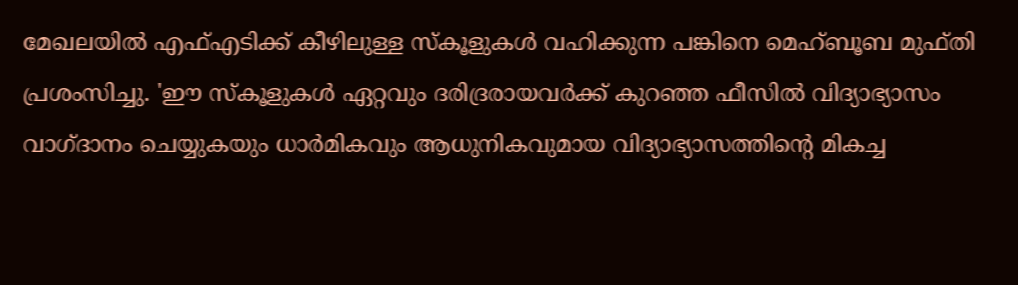മേഖലയിൽ എഫ്എടിക്ക് കീഴിലുള്ള സ്കൂളുകൾ വഹിക്കുന്ന പങ്കിനെ മെഹ്ബൂബ മുഫ്തി പ്രശംസിച്ചു. 'ഈ സ്കൂളുകൾ ഏറ്റവും ദരിദ്രരായവർക്ക് കുറഞ്ഞ ഫീസിൽ വിദ്യാഭ്യാസം വാഗ്ദാനം ചെയ്യുകയും ധാർമികവും ആധുനികവുമായ വിദ്യാഭ്യാസത്തിന്റെ മികച്ച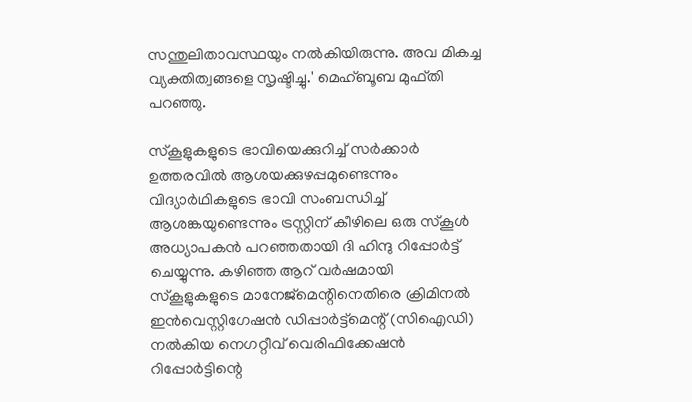സന്തുലിതാവസ്ഥയും നൽകിയിരുന്നു. അവ മികച്ച വ്യക്തിത്വങ്ങളെ സൃഷ്ടിച്ചു.' മെഹ്ബൂബ മുഫ്തി പറഞ്ഞു.

സ്കൂളുകളുടെ ഭാവിയെക്കുറിച്ച് സർക്കാർ ഉത്തരവിൽ ആശയക്കുഴപ്പമുണ്ടെന്നും വിദ്യാർഥികളുടെ ഭാവി സംബന്ധിച്ച് ആശങ്കയുണ്ടെന്നും ട്രസ്റ്റിന് കീഴിലെ ഒരു സ്കൂൾ അധ്യാപകൻ പറഞ്ഞതായി ദി ഹിന്ദു റിപ്പോർട്ട് ചെയ്യുന്നു. കഴിഞ്ഞ ആറ് വർഷമായി സ്‌കൂളുകളുടെ മാനേജ്‌മെന്റിനെതിരെ ക്രിമിനൽ ഇൻവെസ്റ്റിഗേഷൻ ഡിപ്പാർട്ട്‌മെന്റ് (സിഐഡി) നൽകിയ നെഗറ്റീവ് വെരിഫിക്കേഷൻ റിപ്പോർട്ടിന്റെ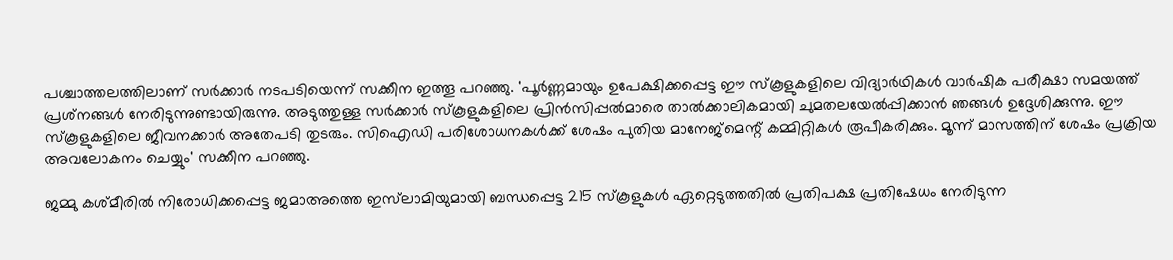പശ്ചാത്തലത്തിലാണ് സർക്കാർ നടപടിയെന്ന് സക്കീന ഇത്തൂ പറഞ്ഞു. 'പൂർണ്ണമായും ഉപേക്ഷിക്കപ്പെട്ട ഈ സ്‌കൂളുകളിലെ വിദ്യാർഥികൾ വാർഷിക പരീക്ഷാ സമയത്ത് പ്രശ്‌നങ്ങൾ നേരിടുന്നുണ്ടായിരുന്നു. അടുത്തുള്ള സർക്കാർ സ്‌കൂളുകളിലെ പ്രിൻസിപ്പൽമാരെ താൽക്കാലികമായി ചുമതലയേൽപ്പിക്കാൻ ഞങ്ങൾ ഉദ്ദേശിക്കുന്നു. ഈ സ്‌കൂളുകളിലെ ജീവനക്കാർ അതേപടി തുടരും. സിഐഡി പരിശോധനകൾക്ക് ശേഷം പുതിയ മാനേജ്‌മെന്റ് കമ്മിറ്റികൾ രൂപീകരിക്കും. മൂന്ന് മാസത്തിന് ശേഷം പ്രക്രിയ അവലോകനം ചെയ്യും' സക്കീന പറഞ്ഞു.

ജമ്മു കശ്മീരിൽ നിരോധിക്കപ്പെട്ട ജമാഅത്തെ ഇസ്‍ലാമിയുമായി ബന്ധപ്പെട്ട 215 സ്‌കൂളുകൾ ഏറ്റെടുത്തതിൽ പ്രതിപക്ഷ പ്രതിഷേധം നേരിടുന്ന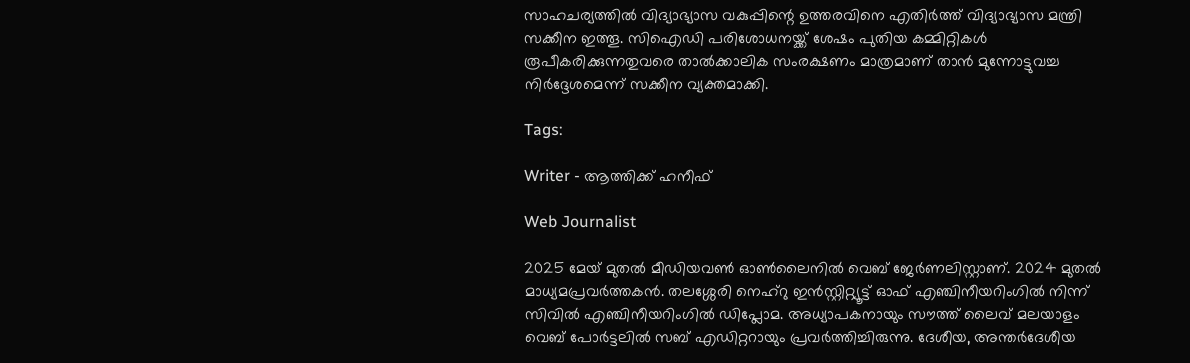സാഹചര്യത്തിൽ വിദ്യാഭ്യാസ വകുപ്പിന്റെ ഉത്തരവിനെ എതിർത്ത് വിദ്യാഭ്യാസ മന്ത്രി സക്കീന ഇത്തൂ. സിഐഡി പരിശോധനയ്ക്ക് ശേഷം പുതിയ കമ്മിറ്റികൾ രൂപീകരിക്കുന്നതുവരെ താൽക്കാലിക സംരക്ഷണം മാത്രമാണ് താൻ മുന്നോട്ടുവച്ച നിർദ്ദേശമെന്ന് സക്കീന വ്യക്തമാക്കി.

Tags:

Writer - ആത്തിക്ക് ഹനീഫ്

Web Journalist

2025 മേയ് മുതൽ മീഡിയവൺ ഓൺലൈനിൽ വെബ് ജേർണലിസ്റ്റാണ്. 2024 മുതൽ മാധ്യമപ്രവർത്തകൻ. തലശ്ശേരി നെഹ്‌റു ഇൻസ്റ്റിറ്റ്യൂട്ട് ഓഫ് എഞ്ചിനീയറിംഗിൽ നിന്ന് സിവിൽ എഞ്ചിനീയറിംഗിൽ ഡിപ്ലോമ. അധ്യാപകനായും സൗത്ത് ലൈവ് മലയാളം വെബ് പോർട്ടലിൽ സബ് എഡിറ്ററായും പ്രവർത്തിച്ചിരുന്നു. ദേശീയ, അന്തർദേശീയ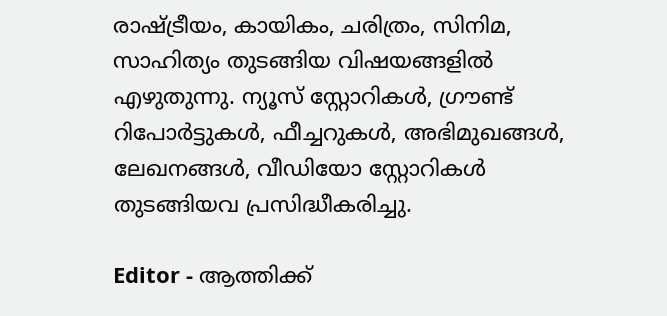രാഷ്ട്രീയം, കായികം, ചരിത്രം, സിനിമ, സാഹിത്യം തുടങ്ങിയ വിഷയങ്ങളിൽ എഴുതുന്നു. ന്യൂസ് സ്റ്റോറികൾ, ഗ്രൗണ്ട് റിപോർട്ടുകൾ, ഫീച്ചറുകൾ, അഭിമുഖങ്ങൾ, ലേഖനങ്ങൾ, വീഡിയോ സ്റ്റോറികൾ തുടങ്ങിയവ പ്രസിദ്ധീകരിച്ചു.

Editor - ആത്തിക്ക്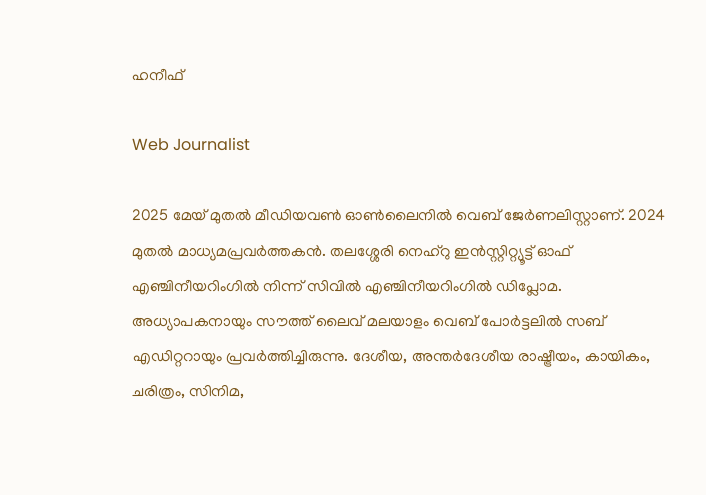ഹനീഫ്

Web Journalist

2025 മേയ് മുതൽ മീഡിയവൺ ഓൺലൈനിൽ വെബ് ജേർണലിസ്റ്റാണ്. 2024 മുതൽ മാധ്യമപ്രവർത്തകൻ. തലശ്ശേരി നെഹ്‌റു ഇൻസ്റ്റിറ്റ്യൂട്ട് ഓഫ് എഞ്ചിനീയറിംഗിൽ നിന്ന് സിവിൽ എഞ്ചിനീയറിംഗിൽ ഡിപ്ലോമ. അധ്യാപകനായും സൗത്ത് ലൈവ് മലയാളം വെബ് പോർട്ടലിൽ സബ് എഡിറ്ററായും പ്രവർത്തിച്ചിരുന്നു. ദേശീയ, അന്തർദേശീയ രാഷ്ട്രീയം, കായികം, ചരിത്രം, സിനിമ,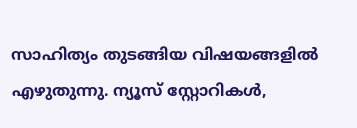സാഹിത്യം തുടങ്ങിയ വിഷയങ്ങളിൽ എഴുതുന്നു. ന്യൂസ് സ്റ്റോറികൾ,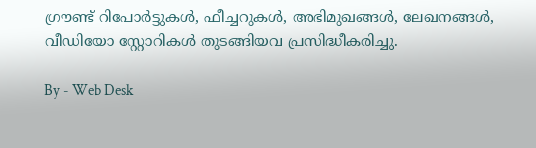ഗ്രൗണ്ട് റിപോർട്ടുകൾ, ഫീച്ചറുകൾ, അഭിമുഖങ്ങൾ, ലേഖനങ്ങൾ, വീഡിയോ സ്റ്റോറികൾ തുടങ്ങിയവ പ്രസിദ്ധീകരിച്ചു.

By - Web Desk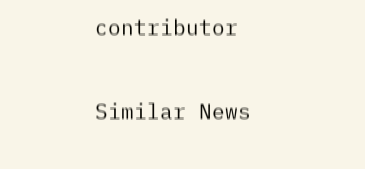contributor

Similar News